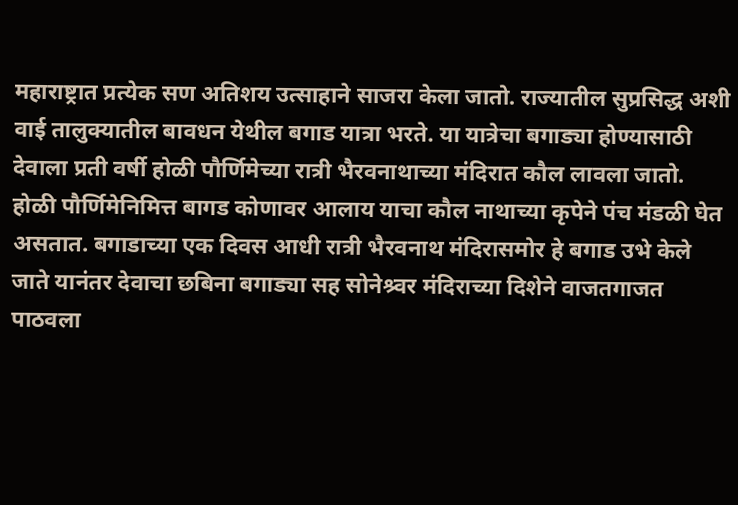महाराष्ट्रात प्रत्येक सण अतिशय उत्साहाने साजरा केला जातो. राज्यातील सुप्रसिद्ध अशी वाई तालुक्यातील बावधन येथील बगाड यात्रा भरते. या यात्रेचा बगाड्या होण्यासाठी देवाला प्रती वर्षी होळी पौर्णिमेच्या रात्री भैरवनाथाच्या मंदिरात कौल लावला जातो. होळी पौर्णिमेनिमित्त बागड कोणावर आलाय याचा कौल नाथाच्या कृपेने पंच मंडळी घेत असतात. बगाडाच्या एक दिवस आधी रात्री भैरवनाथ मंदिरासमोर हे बगाड उभे केले जाते यानंतर देवाचा छबिना बगाड्या सह सोनेश्र्वर मंदिराच्या दिशेने वाजतगाजत पाठवला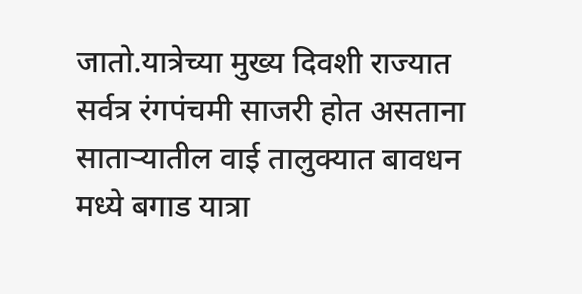जातो.यात्रेच्या मुख्य दिवशी राज्यात सर्वत्र रंगपंचमी साजरी होत असताना साताऱ्यातील वाई तालुक्यात बावधन मध्ये बगाड यात्रा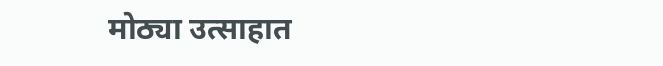मोठ्या उत्साहात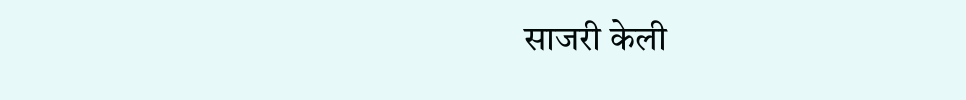साजरी केली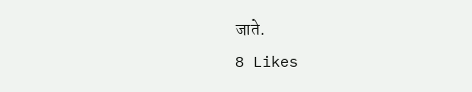जाते.
8 Likes